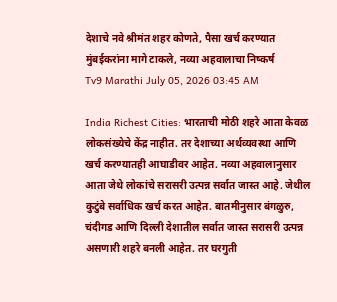देशाचे नवे श्रीमंत शहर कोणते, पैसा खर्च करण्यात मुंबईकरांना मागे टाकले, नव्या अहवालाचा निष्कर्ष
Tv9 Marathi July 05, 2026 03:45 AM

India Richest Cities: भारताची मोठी शहरे आता केवळ लोकसंख्येचे केंद्र नाहीत. तर देशाच्या अर्थव्यवस्था आणि खर्च करण्यातही आघाडीवर आहेत. नव्या अहवालानुसार आता जेथे लोकांचे सरासरी उत्पन्न सर्वात जास्त आहे. जेथील कुटुंबे सर्वाधिक खर्च करत आहेत. बातमीनुसार बंगळुरु, चंदीगड आणि दिल्ली देशातील सर्वात जास्त सरासरी उत्पन्न असणारी शहरे बनली आहेत. तर घरगुती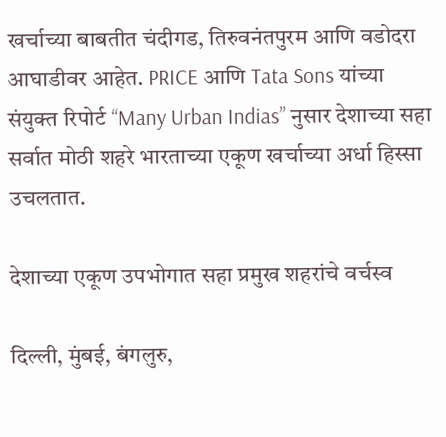खर्चाच्या बाबतीत चंदीगड, तिरुवनंतपुरम आणि वडोदरा आघाडीवर आहेत. PRICE आणि Tata Sons यांच्या संयुक्त रिपोर्ट “Many Urban Indias” नुसार देशाच्या सहा सर्वात मोठी शहरे भारताच्या एकूण खर्चाच्या अर्धा हिस्सा उचलतात.

देशाच्या एकूण उपभोगात सहा प्रमुख शहरांचे वर्चस्व

दिल्ली, मुंबई, बंगलुरु,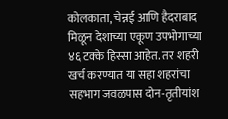कोलकाता, चेन्नई आणि हैदराबाद मिळून देशाच्या एकूण उपभोगाच्या ४६ टक्के हिस्सा आहेत. तर शहरी खर्च करण्यात या सहा शहरांचा सहभाग जवळपास दोन-तृतीयांश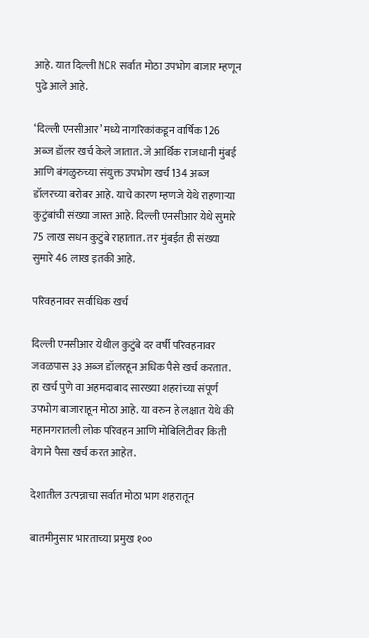आहे. यात दिल्ली NCR सर्वात मोठा उपभोग बाजार म्हणून पुढे आले आहे.

‘दिल्ली एनसीआर’ मध्ये नागरिकांकडून वार्षिक 126 अब्ज डॉलर खर्च केले जातात. जे आर्थिक राजधानी मुंबई आणि बंगळुरुच्या संयुक्त उपभोग खर्च 134 अब्ज डॉलरच्या बरोबर आहे. याचे कारण म्हणजे येथे राहणाऱ्या कुटुंबांची संख्या जास्त आहे. दिल्ली एनसीआर येथे सुमारे 75 लाख सधन कुटुंबे राहातात. तर मुंबईत ही संख्या सुमारे 46 लाख इतकी आहे.

परिवहनावर सर्वाधिक खर्च

दिल्ली एनसीआर येथील कुटुंबे दर वर्षी परिवहनावर जवळपास ३३ अब्ज डॉलरहून अधिक पैसे खर्च करतात. हा खर्च पुणे वा अहमदाबाद सारख्या शहरांच्या संपूर्ण उपभोग बाजाराहून मोठा आहे. या वरुन हे लक्षात येथे की महानगरातली लोक परिवहन आणि मोबिलिटीवर किती वेगाने पैसा खर्च करत आहेत.

देशातील उत्पन्नाचा सर्वात मोठा भाग शहरातून

बातमीनुसार भारताच्या प्रमुख १००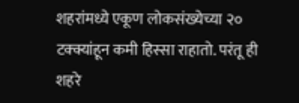शहरांमध्ये एकूण लोकसंख्येच्या २० टक्क्यांहून कमी हिस्सा राहातो. परंतू ही शहरे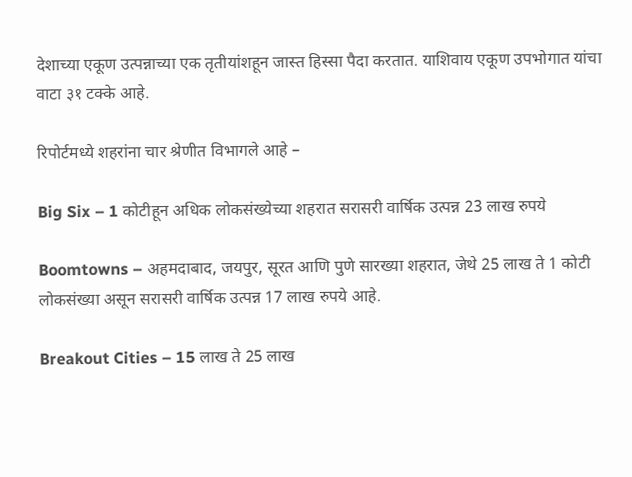देशाच्या एकूण उत्पन्नाच्या एक तृतीयांशहून जास्त हिस्सा पैदा करतात. याशिवाय एकूण उपभोगात यांचा वाटा ३१ टक्के आहे.

रिपोर्टमध्ये शहरांना चार श्रेणीत विभागले आहे –

Big Six – 1 कोटीहून अधिक लोकसंख्येच्या शहरात सरासरी वार्षिक उत्पन्न 23 लाख रुपये

Boomtowns – अहमदाबाद, जयपुर, सूरत आणि पुणे सारख्या शहरात, जेथे 25 लाख ते 1 कोटी लोकसंख्या असून सरासरी वार्षिक उत्पन्न 17 लाख रुपये आहे.

Breakout Cities – 15 लाख ते 25 लाख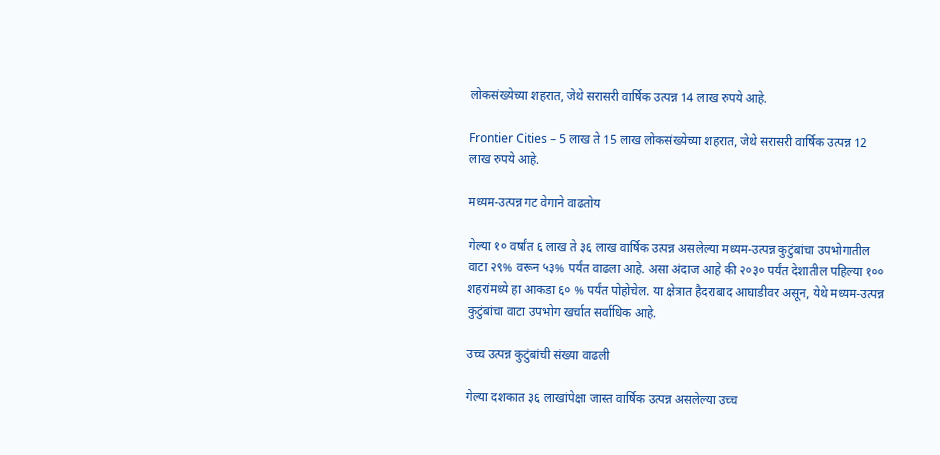लोकसंख्येच्या शहरात, जेथे सरासरी वार्षिक उत्पन्न 14 लाख रुपये आहे.

Frontier Cities – 5 लाख ते 15 लाख लोकसंख्येच्या शहरात, जेथे सरासरी वार्षिक उत्पन्न 12 लाख रुपये आहे.

मध्यम-उत्पन्न गट वेगाने वाढतोय

गेल्या १० वर्षांत ६ लाख ते ३६ लाख वार्षिक उत्पन्न असलेल्या मध्यम-उत्पन्न कुटुंबांचा उपभोगातील वाटा २९% वरून ५३% पर्यंत वाढला आहे. असा अंदाज आहे की २०३० पर्यंत देशातील पहिल्या १०० शहरांमध्ये हा आकडा ६० % पर्यंत पोहोचेल. या क्षेत्रात हैदराबाद आघाडीवर असून, येथे मध्यम-उत्पन्न कुटुंबांचा वाटा उपभोग खर्चात सर्वाधिक आहे.

उच्च उत्पन्न कुटुंबांची संख्या वाढली

गेल्या दशकात ३६ लाखांपेक्षा जास्त वार्षिक उत्पन्न असलेल्या उच्च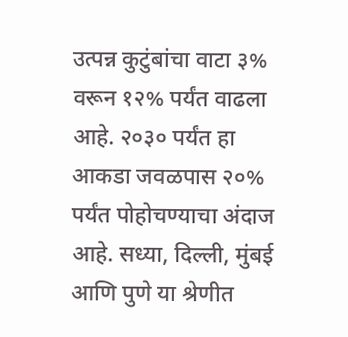उत्पन्न कुटुंबांचा वाटा ३% वरून १२% पर्यंत वाढला आहे. २०३० पर्यंत हा आकडा जवळपास २०% पर्यंत पोहोचण्याचा अंदाज आहे. सध्या, दिल्ली, मुंबई आणि पुणे या श्रेणीत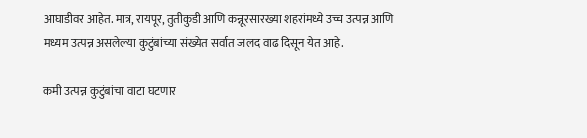आघाडीवर आहेत. मात्र, रायपूर, तुतीकुडी आणि कन्नूरसारख्या शहरांमध्ये उच्च उत्पन्न आणि मध्यम उत्पन्न असलेल्या कुटुंबांच्या संख्येत सर्वात जलद वाढ दिसून येत आहे.

कमी उत्पन्न कुटुंबांचा वाटा घटणार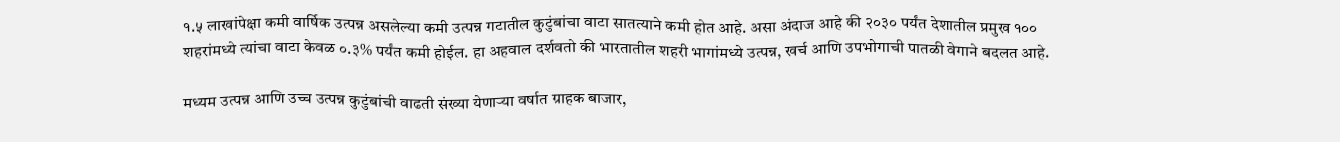१.५ लाखांपेक्षा कमी वार्षिक उत्पन्न असलेल्या कमी उत्पन्न गटातील कुटुंबांचा वाटा सातत्याने कमी होत आहे. असा अंदाज आहे की २०३० पर्यंत देशातील प्रमुख १०० शहरांमध्ये त्यांचा वाटा केवळ ०.३% पर्यंत कमी होईल. हा अहवाल दर्शवतो की भारतातील शहरी भागांमध्ये उत्पन्न, खर्च आणि उपभोगाची पातळी वेगाने बदलत आहे.

मध्यम उत्पन्न आणि उच्च उत्पन्न कुटुंबांची वाढती संख्या येणाऱ्या वर्षात ग्राहक बाजार,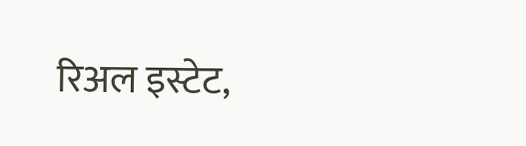रिअल इस्टेट,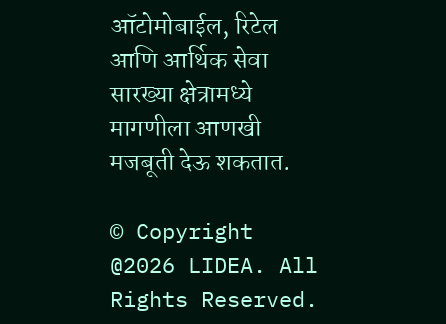ऑटोमोबाईल, रिटेल आणि आर्थिक सेवा सारख्या क्षेत्रामध्ये मागणीला आणखी मजबूती देऊ शकतात.

© Copyright @2026 LIDEA. All Rights Reserved.